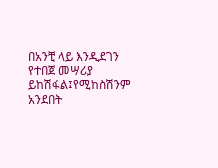በአንቺ ላይ እንዲደገን የተበጀ መሣሪያ ይከሽፋል፤የሚከስሽንም አንደበት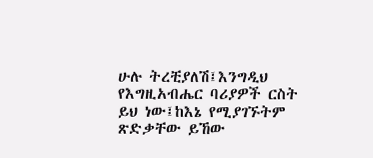ሁሉ ትረቺያለሽ፤እንግዲህ የእግዚአብሔር ባሪያዎች ርስት ይህ ነው፤ከእኔ የሚያገኙትም ጽድቃቸው ይኸው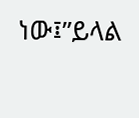ነው፤”ይላል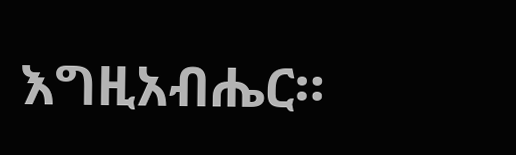እግዚአብሔር።